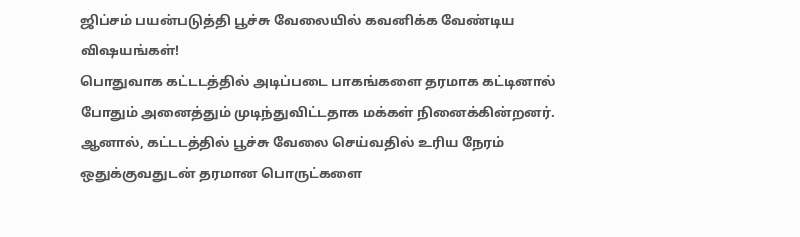ஜிப்சம் பயன்படுத்தி பூச்சு வேலையில் கவனிக்க வேண்டிய விஷயங்கள்!
பொதுவாக கட்டடத்தில் அடிப்படை பாகங்களை தரமாக கட்டினால் போதும் அனைத்தும் முடிந்துவிட்டதாக மக்கள் நினைக்கின்றனர். ஆனால், கட்டடத்தில் பூச்சு வேலை செய்வதில் உரிய நேரம் ஒதுக்குவதுடன் தரமான பொருட்களை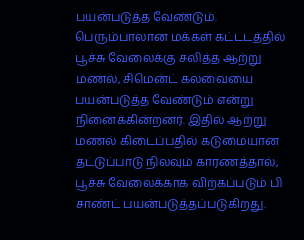பயன்படுத்த வேண்டும்.
பெரும்பாலான மக்கள் கட்டடத்தில் பூச்சு வேலைக்கு சலித்த ஆற்று மணல், சிமென்ட் கலவையை பயன்படுத்த வேண்டும் என்று நினைக்கின்றனர். இதில் ஆற்று மணல் கிடைப்பதில் கடுமையான தட்டுப்பாடு நிலவும் காரணத்தால், பூச்சு வேலைக்காக விற்கப்படும் பி சாண்ட் பயன்படுத்தப்படுகிறது.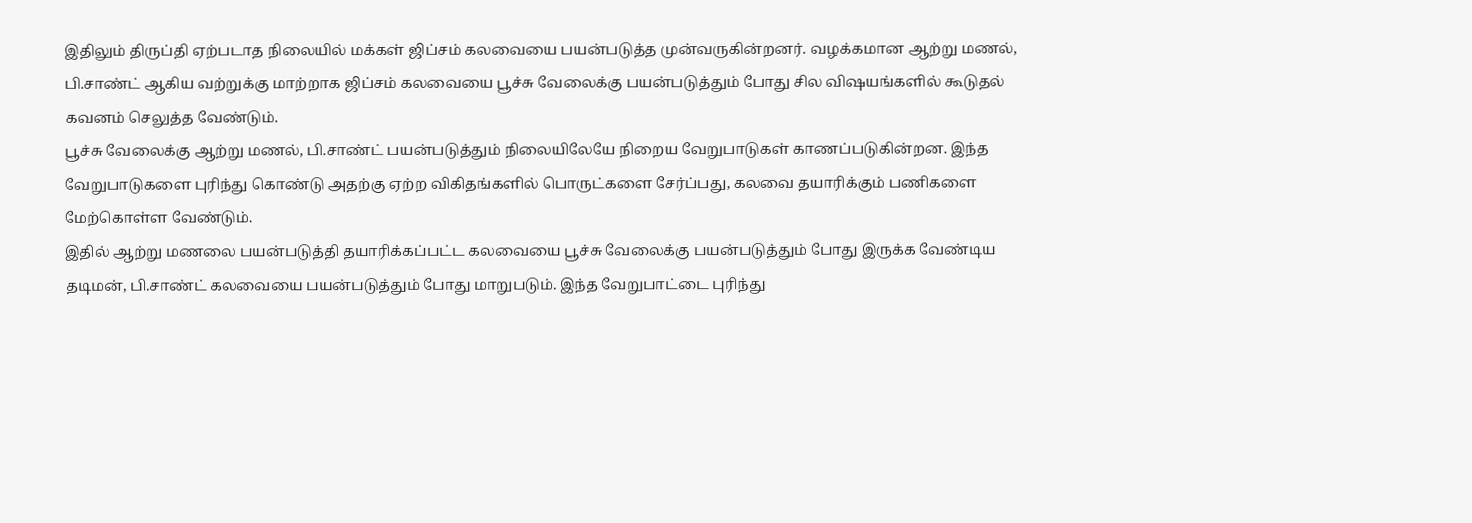இதிலும் திருப்தி ஏற்படாத நிலையில் மக்கள் ஜிப்சம் கலவையை பயன்படுத்த முன்வருகின்றனர். வழக்கமான ஆற்று மணல், பி.சாண்ட் ஆகிய வற்றுக்கு மாற்றாக ஜிப்சம் கலவையை பூச்சு வேலைக்கு பயன்படுத்தும் போது சில விஷயங்களில் கூடுதல் கவனம் செலுத்த வேண்டும்.
பூச்சு வேலைக்கு ஆற்று மணல், பி.சாண்ட் பயன்படுத்தும் நிலையிலேயே நிறைய வேறுபாடுகள் காணப்படுகின்றன. இந்த வேறுபாடுகளை புரிந்து கொண்டு அதற்கு ஏற்ற விகிதங்களில் பொருட்களை சேர்ப்பது, கலவை தயாரிக்கும் பணிகளை மேற்கொள்ள வேண்டும்.
இதில் ஆற்று மணலை பயன்படுத்தி தயாரிக்கப்பட்ட கலவையை பூச்சு வேலைக்கு பயன்படுத்தும் போது இருக்க வேண்டிய தடிமன், பி.சாண்ட் கலவையை பயன்படுத்தும் போது மாறுபடும். இந்த வேறுபாட்டை புரிந்து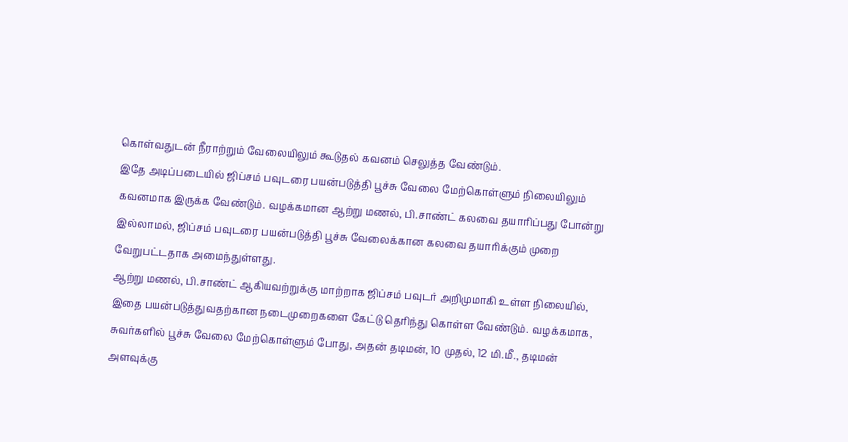கொள்வதுடன் நீராற்றும் வேலையிலும் கூடுதல் கவனம் செலுத்த வேண்டும்.
இதே அடிப்படையில் ஜிப்சம் பவுடரை பயன்படுத்தி பூச்சு வேலை மேற்கொள்ளும் நிலையிலும் கவனமாக இருக்க வேண்டும். வழக்கமான ஆற்று மணல், பி.சாண்ட் கலவை தயாரிப்பது போன்று இல்லாமல், ஜிப்சம் பவுடரை பயன்படுத்தி பூச்சு வேலைக்கான கலவை தயாரிக்கும் முறை வேறுபட்டதாக அமைந்துள்ளது.
ஆற்று மணல், பி.சாண்ட் ஆகியவற்றுக்கு மாற்றாக ஜிப்சம் பவுடர் அறிமுமாகி உள்ள நிலையில், இதை பயன்படுத்துவதற்கான நடைமுறைகளை கேட்டு தெரிந்து கொள்ள வேண்டும். வழக்கமாக, சுவர்களில் பூச்சு வேலை மேற்கொள்ளும் போது, அதன் தடிமன், 10 முதல், 12 மி.மீ., தடிமன் அளவுக்கு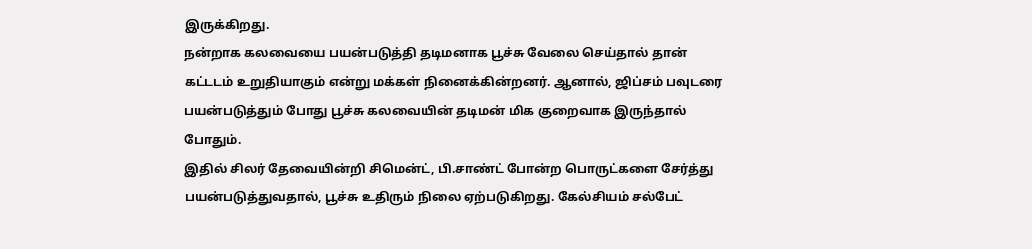இருக்கிறது.
நன்றாக கலவையை பயன்படுத்தி தடிமனாக பூச்சு வேலை செய்தால் தான் கட்டடம் உறுதியாகும் என்று மக்கள் நினைக்கின்றனர். ஆனால், ஜிப்சம் பவுடரை பயன்படுத்தும் போது பூச்சு கலவையின் தடிமன் மிக குறைவாக இருந்தால் போதும்.
இதில் சிலர் தேவையின்றி சிமென்ட், பி.சாண்ட் போன்ற பொருட்களை சேர்த்து பயன்படுத்துவதால், பூச்சு உதிரும் நிலை ஏற்படுகிறது. கேல்சியம் சல்பேட்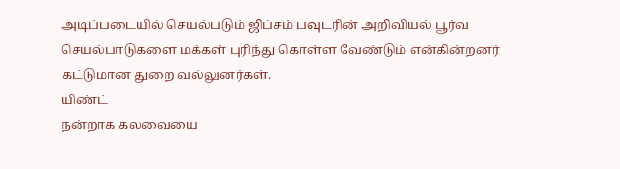அடிப்படையில் செயல்படும் ஜிப்சம் பவுடரின் அறிவியல் பூர்வ செயல்பாடுகளை மக்கள் புரிந்து கொள்ள வேண்டும் என்கின்றனர் கட்டுமான துறை வல்லுனர்கள்.
யிண்ட்
நன்றாக கலவையை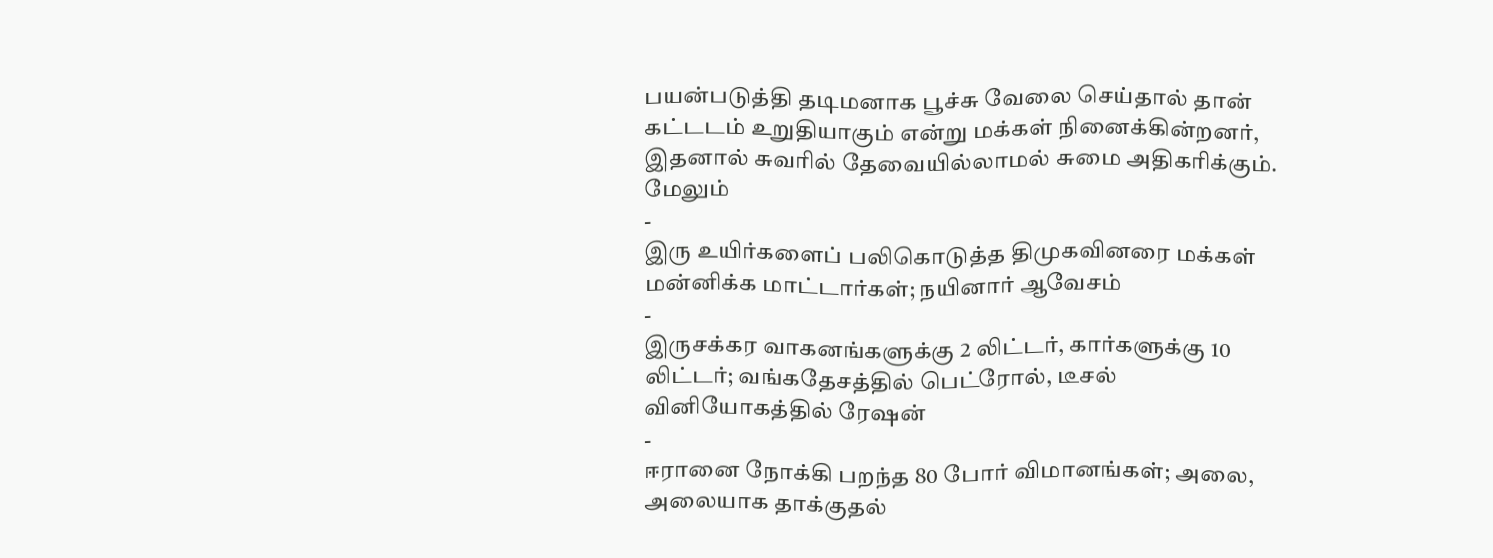பயன்படுத்தி தடிமனாக பூச்சு வேலை செய்தால் தான் கட்டடம் உறுதியாகும் என்று மக்கள் நினைக்கின்றனர், இதனால் சுவரில் தேவையில்லாமல் சுமை அதிகரிக்கும்.
மேலும்
-
இரு உயிர்களைப் பலிகொடுத்த திமுகவினரை மக்கள் மன்னிக்க மாட்டார்கள்; நயினார் ஆவேசம்
-
இருசக்கர வாகனங்களுக்கு 2 லிட்டர், கார்களுக்கு 10 லிட்டர்; வங்கதேசத்தில் பெட்ரோல், டீசல் வினியோகத்தில் ரேஷன்
-
ஈரானை நோக்கி பறந்த 80 போர் விமானங்கள்; அலை, அலையாக தாக்குதல்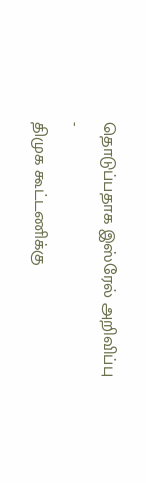தொடுப்பதாக இஸ்ரேல் அறிவிப்பு
-
திமுக கூட்டணிக்கு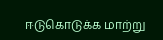ஈடுகொடுக்க மாற்று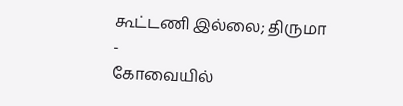கூட்டணி இல்லை; திருமா
-
கோவையில்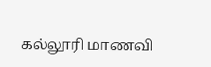கல்லூரி மாணவி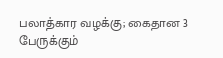பலாத்கார வழக்கு; கைதான 3 பேருக்கும்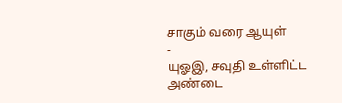சாகும் வரை ஆயுள்
-
யுஓஇ, சவுதி உள்ளிட்ட அண்டை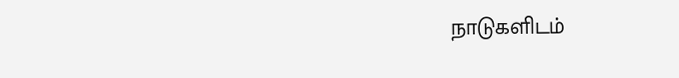நாடுகளிடம்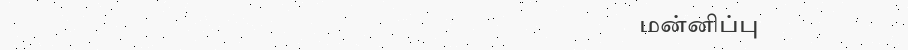மன்னிப்பு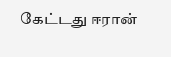கேட்டது ஈரான்